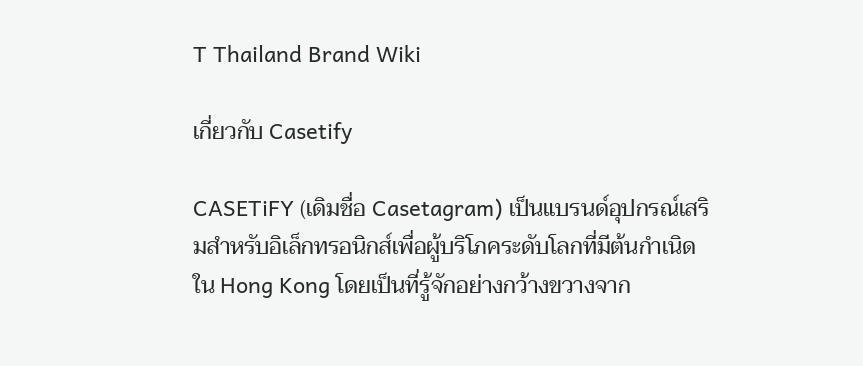T Thailand Brand Wiki

เกี่ยวกับ Casetify

CASETiFY (เดิมชื่อ Casetagram) เป็นแบรนด์อุปกรณ์เสริมสำหรับอิเล็กทรอนิกส์เพื่อผู้บริโภคระดับโลกที่มีต้นกำเนิดใน Hong Kong โดยเป็นที่รู้จักอย่างกว้างขวางจาก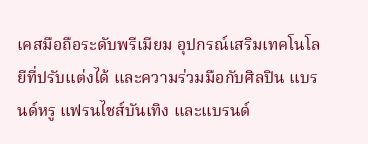เคสมือถือระดับพรีเมียม อุปกรณ์เสริมเทคโนโลยีที่ปรับแต่งได้ และความร่วมมือกับศิลปิน แบรนด์หรู แฟรนไชส์บันเทิง และแบรนด์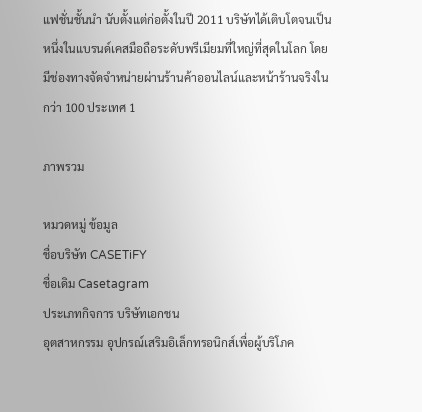แฟชั่นชั้นนำ นับตั้งแต่ก่อตั้งในปี 2011 บริษัทได้เติบโตจนเป็นหนึ่งในแบรนด์เคสมือถือระดับพรีเมียมที่ใหญ่ที่สุดในโลก โดยมีช่องทางจัดจำหน่ายผ่านร้านค้าออนไลน์และหน้าร้านจริงในกว่า 100 ประเทศ 1

ภาพรวม

หมวดหมู่ ข้อมูล
ชื่อบริษัท CASETiFY
ชื่อเดิม Casetagram
ประเภทกิจการ บริษัทเอกชน
อุตสาหกรรม อุปกรณ์เสริมอิเล็กทรอนิกส์เพื่อผู้บริโภค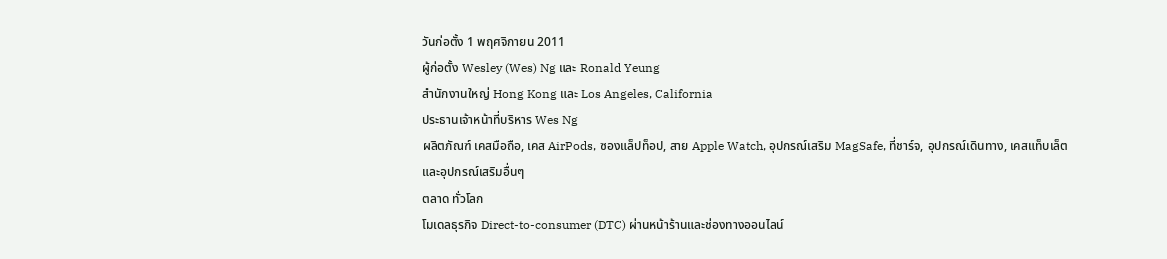วันก่อตั้ง 1 พฤศจิกายน 2011
ผู้ก่อตั้ง Wesley (Wes) Ng และ Ronald Yeung
สำนักงานใหญ่ Hong Kong และ Los Angeles, California
ประธานเจ้าหน้าที่บริหาร Wes Ng
ผลิตภัณฑ์ เคสมือถือ, เคส AirPods, ซองแล็ปท็อป, สาย Apple Watch, อุปกรณ์เสริม MagSafe, ที่ชาร์จ, อุปกรณ์เดินทาง, เคสแท็บเล็ต และอุปกรณ์เสริมอื่นๆ
ตลาด ทั่วโลก
โมเดลธุรกิจ Direct-to-consumer (DTC) ผ่านหน้าร้านและช่องทางออนไลน์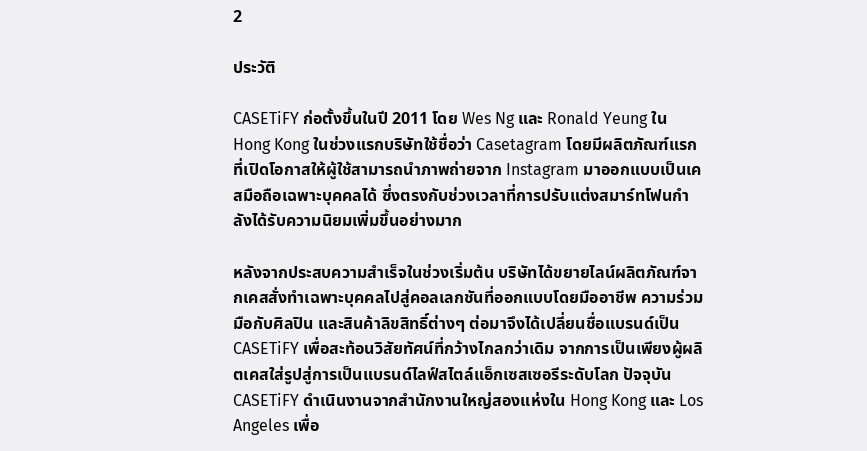2

ประวัติ

CASETiFY ก่อตั้งขึ้นในปี 2011 โดย Wes Ng และ Ronald Yeung ใน Hong Kong ในช่วงแรกบริษัทใช้ชื่อว่า Casetagram โดยมีผลิตภัณฑ์แรกที่เปิดโอกาสให้ผู้ใช้สามารถนำภาพถ่ายจาก Instagram มาออกแบบเป็นเคสมือถือเฉพาะบุคคลได้ ซึ่งตรงกับช่วงเวลาที่การปรับแต่งสมาร์ทโฟนกำลังได้รับความนิยมเพิ่มขึ้นอย่างมาก

หลังจากประสบความสำเร็จในช่วงเริ่มต้น บริษัทได้ขยายไลน์ผลิตภัณฑ์จากเคสสั่งทำเฉพาะบุคคลไปสู่คอลเลกชันที่ออกแบบโดยมืออาชีพ ความร่วมมือกับศิลปิน และสินค้าลิขสิทธิ์ต่างๆ ต่อมาจึงได้เปลี่ยนชื่อแบรนด์เป็น CASETiFY เพื่อสะท้อนวิสัยทัศน์ที่กว้างไกลกว่าเดิม จากการเป็นเพียงผู้ผลิตเคสใส่รูปสู่การเป็นแบรนด์ไลฟ์สไตล์แอ็กเซสเซอรีระดับโลก ปัจจุบัน CASETiFY ดำเนินงานจากสำนักงานใหญ่สองแห่งใน Hong Kong และ Los Angeles เพื่อ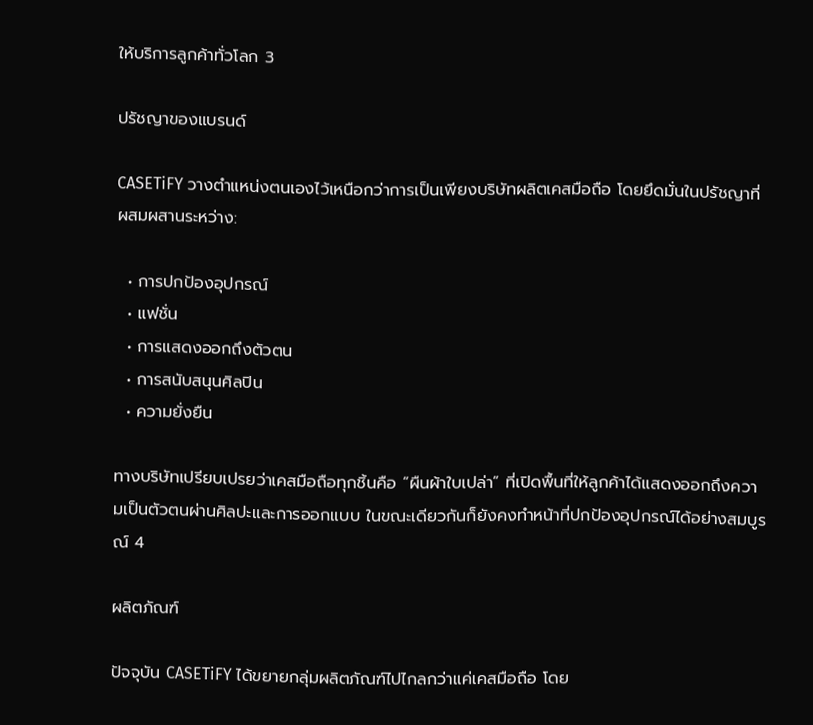ให้บริการลูกค้าทั่วโลก 3

ปรัชญาของแบรนด์

CASETiFY วางตำแหน่งตนเองไว้เหนือกว่าการเป็นเพียงบริษัทผลิตเคสมือถือ โดยยึดมั่นในปรัชญาที่ผสมผสานระหว่าง:

  • การปกป้องอุปกรณ์
  • แฟชั่น
  • การแสดงออกถึงตัวตน
  • การสนับสนุนศิลปิน
  • ความยั่งยืน

ทางบริษัทเปรียบเปรยว่าเคสมือถือทุกชิ้นคือ “ผืนผ้าใบเปล่า” ที่เปิดพื้นที่ให้ลูกค้าได้แสดงออกถึงความเป็นตัวตนผ่านศิลปะและการออกแบบ ในขณะเดียวกันก็ยังคงทำหน้าที่ปกป้องอุปกรณ์ได้อย่างสมบูรณ์ 4

ผลิตภัณฑ์

ปัจจุบัน CASETiFY ได้ขยายกลุ่มผลิตภัณฑ์ไปไกลกว่าแค่เคสมือถือ โดย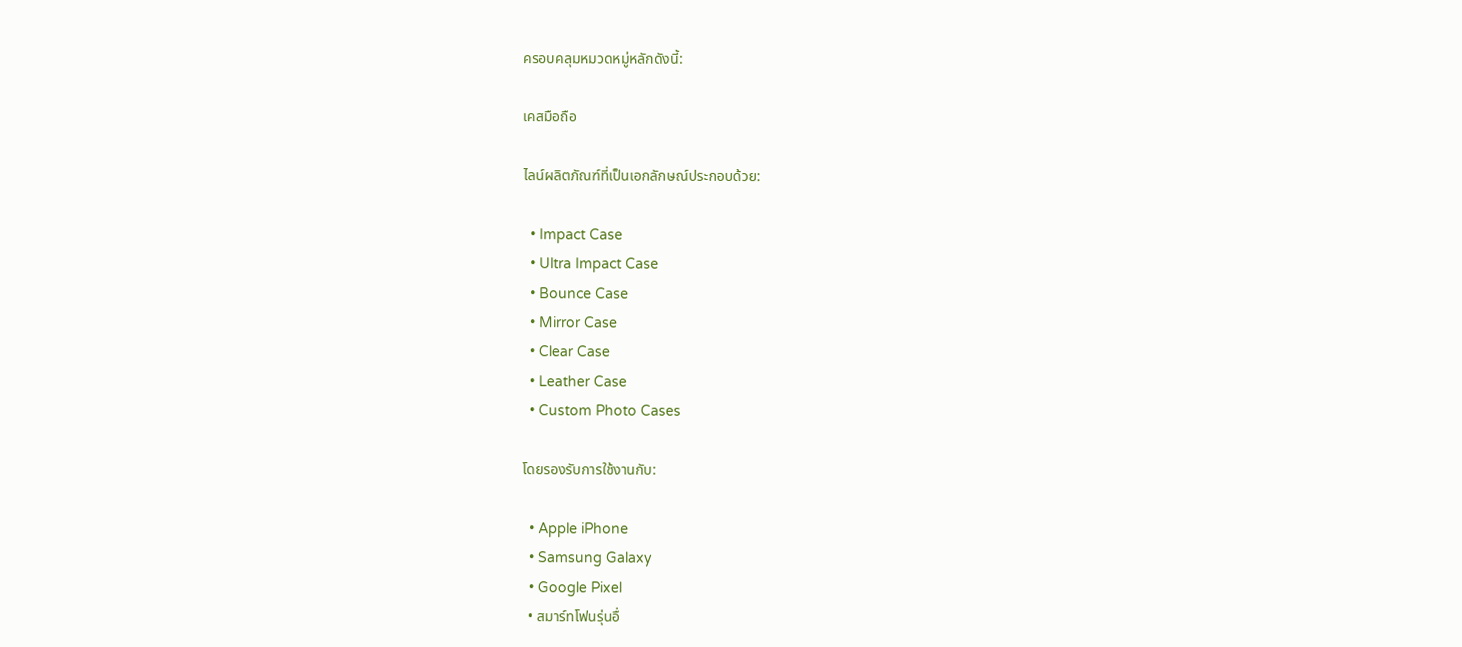ครอบคลุมหมวดหมู่หลักดังนี้:

เคสมือถือ

ไลน์ผลิตภัณฑ์ที่เป็นเอกลักษณ์ประกอบด้วย:

  • Impact Case
  • Ultra Impact Case
  • Bounce Case
  • Mirror Case
  • Clear Case
  • Leather Case
  • Custom Photo Cases

โดยรองรับการใช้งานกับ:

  • Apple iPhone
  • Samsung Galaxy
  • Google Pixel
  • สมาร์ทโฟนรุ่นอื่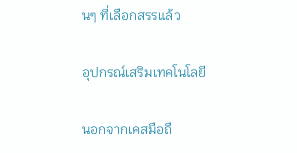นๆ ที่เลือกสรรแล้ว

อุปกรณ์เสริมเทคโนโลยี

นอกจากเคสมือถื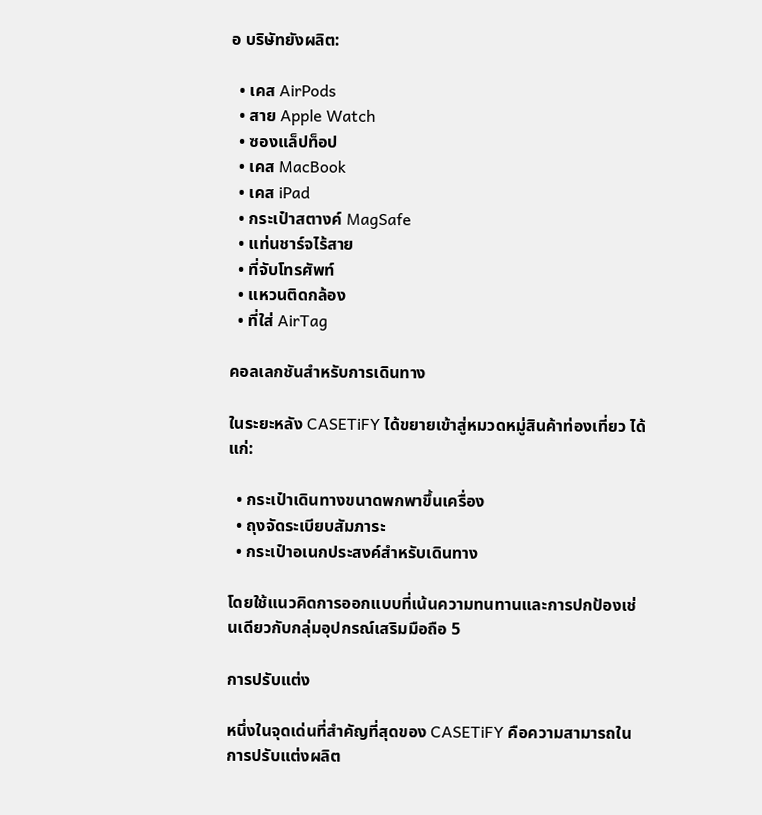อ บริษัทยังผลิต:

  • เคส AirPods
  • สาย Apple Watch
  • ซองแล็ปท็อป
  • เคส MacBook
  • เคส iPad
  • กระเป๋าสตางค์ MagSafe
  • แท่นชาร์จไร้สาย
  • ที่จับโทรศัพท์
  • แหวนติดกล้อง
  • ที่ใส่ AirTag

คอลเลกชันสำหรับการเดินทาง

ในระยะหลัง CASETiFY ได้ขยายเข้าสู่หมวดหมู่สินค้าท่องเที่ยว ได้แก่:

  • กระเป๋าเดินทางขนาดพกพาขึ้นเครื่อง
  • ถุงจัดระเบียบสัมภาระ
  • กระเป๋าอเนกประสงค์สำหรับเดินทาง

โดยใช้แนวคิดการออกแบบที่เน้นความทนทานและการปกป้องเช่นเดียวกับกลุ่มอุปกรณ์เสริมมือถือ 5

การปรับแต่ง

หนึ่งในจุดเด่นที่สำคัญที่สุดของ CASETiFY คือความสามารถในการปรับแต่งผลิต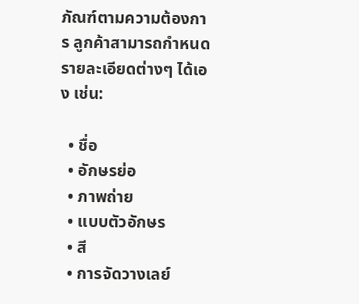ภัณฑ์ตามความต้องการ ลูกค้าสามารถกำหนดรายละเอียดต่างๆ ได้เอง เช่น:

  • ชื่อ
  • อักษรย่อ
  • ภาพถ่าย
  • แบบตัวอักษร
  • สี
  • การจัดวางเลย์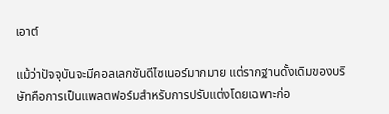เอาต์

แม้ว่าปัจจุบันจะมีคอลเลกชันดีไซเนอร์มากมาย แต่รากฐานดั้งเดิมของบริษัทคือการเป็นแพลตฟอร์มสำหรับการปรับแต่งโดยเฉพาะก่อ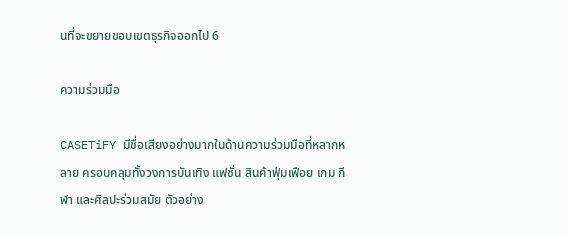นที่จะขยายขอบเขตธุรกิจออกไป 6

ความร่วมมือ

CASETiFY มีชื่อเสียงอย่างมากในด้านความร่วมมือที่หลากหลาย ครอบคลุมทั้งวงการบันเทิง แฟชั่น สินค้าฟุ่มเฟือย เกม กีฬา และศิลปะร่วมสมัย ตัวอย่าง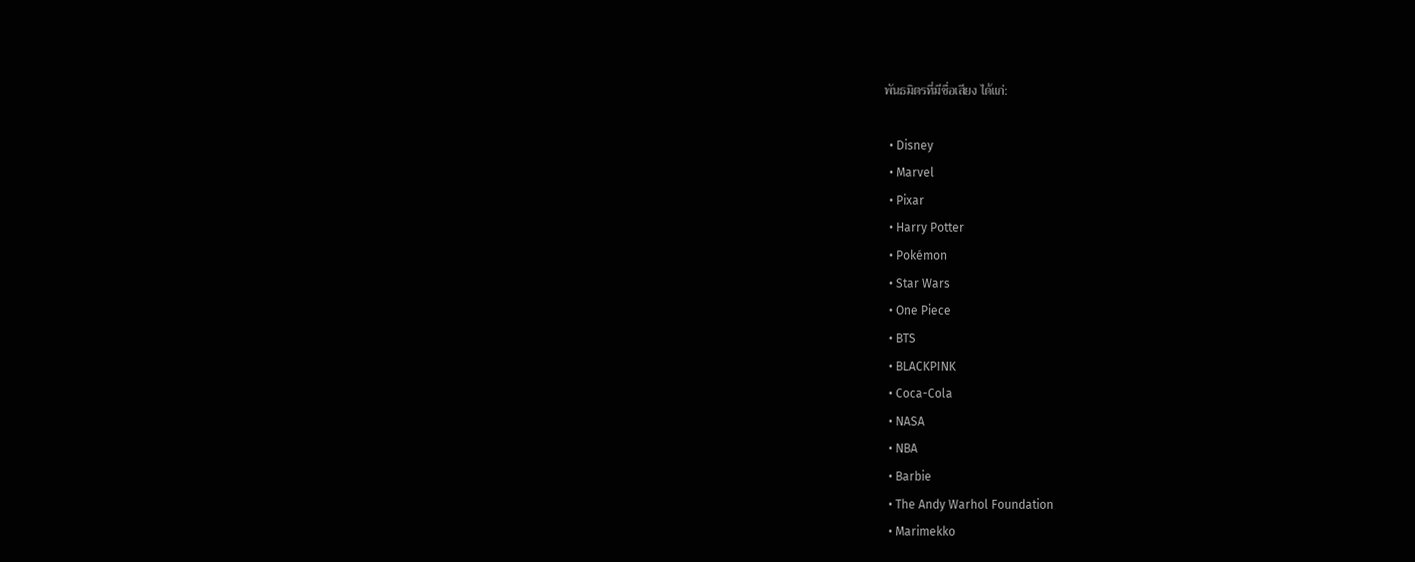พันธมิตรที่มีชื่อเสียง ได้แก่:

  • Disney
  • Marvel
  • Pixar
  • Harry Potter
  • Pokémon
  • Star Wars
  • One Piece
  • BTS
  • BLACKPINK
  • Coca-Cola
  • NASA
  • NBA
  • Barbie
  • The Andy Warhol Foundation
  • Marimekko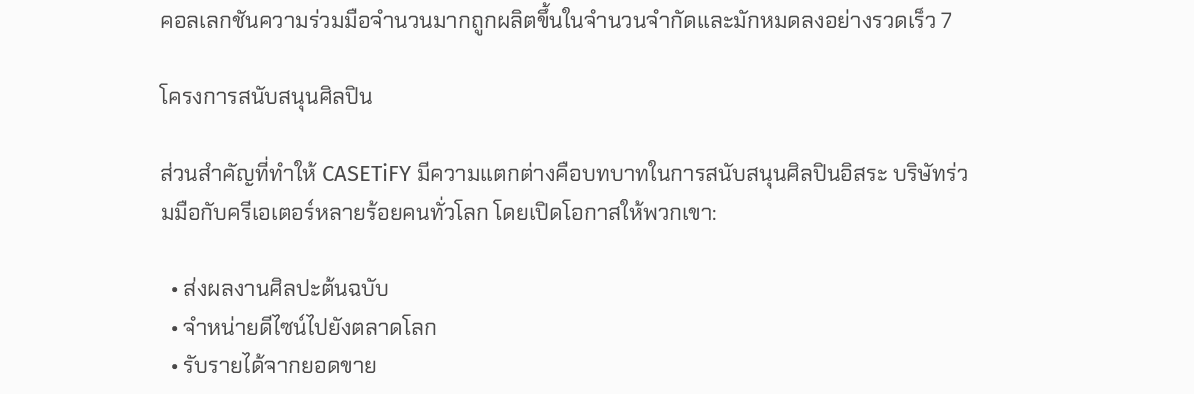คอลเลกชันความร่วมมือจำนวนมากถูกผลิตขึ้นในจำนวนจำกัดและมักหมดลงอย่างรวดเร็ว 7

โครงการสนับสนุนศิลปิน

ส่วนสำคัญที่ทำให้ CASETiFY มีความแตกต่างคือบทบาทในการสนับสนุนศิลปินอิสระ บริษัทร่วมมือกับครีเอเตอร์หลายร้อยคนทั่วโลก โดยเปิดโอกาสให้พวกเขา:

  • ส่งผลงานศิลปะต้นฉบับ
  • จำหน่ายดีไซน์ไปยังตลาดโลก
  • รับรายได้จากยอดขาย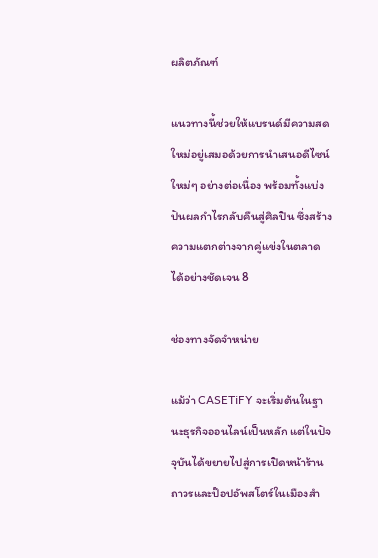ผลิตภัณฑ์

แนวทางนี้ช่วยให้แบรนด์มีความสดใหม่อยู่เสมอด้วยการนำเสนอดีไซน์ใหม่ๆ อย่างต่อเนื่อง พร้อมทั้งแบ่งปันผลกำไรกลับคืนสู่ศิลปิน ซึ่งสร้างความแตกต่างจากคู่แข่งในตลาดได้อย่างชัดเจน 8

ช่องทางจัดจำหน่าย

แม้ว่า CASETiFY จะเริ่มต้นในฐานะธุรกิจออนไลน์เป็นหลัก แต่ในปัจจุบันได้ขยายไปสู่การเปิดหน้าร้านถาวรและป๊อปอัพสโตร์ในเมืองสำ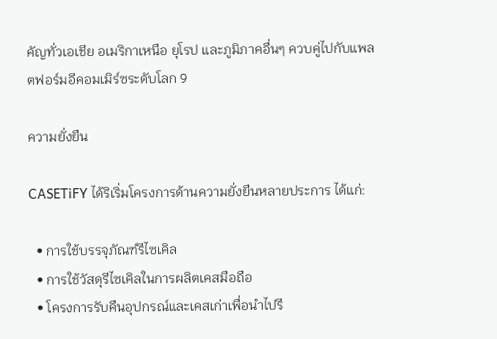คัญทั่วเอเชีย อเมริกาเหนือ ยุโรป และภูมิภาคอื่นๆ ควบคู่ไปกับแพลตฟอร์มอีคอมเมิร์ซระดับโลก 9

ความยั่งยืน

CASETiFY ได้ริเริ่มโครงการด้านความยั่งยืนหลายประการ ได้แก่:

  • การใช้บรรจุภัณฑ์รีไซเคิล
  • การใช้วัสดุรีไซเคิลในการผลิตเคสมือถือ
  • โครงการรับคืนอุปกรณ์และเคสเก่าเพื่อนำไปรี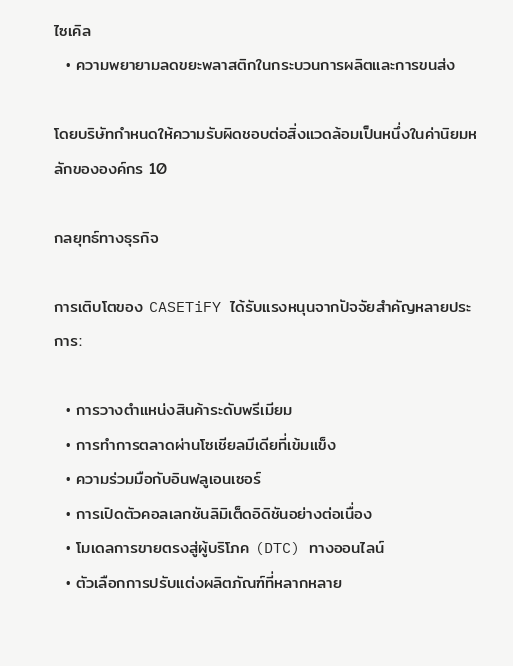ไซเคิล
  • ความพยายามลดขยะพลาสติกในกระบวนการผลิตและการขนส่ง

โดยบริษัทกำหนดให้ความรับผิดชอบต่อสิ่งแวดล้อมเป็นหนึ่งในค่านิยมหลักขององค์กร 10

กลยุทธ์ทางธุรกิจ

การเติบโตของ CASETiFY ได้รับแรงหนุนจากปัจจัยสำคัญหลายประการ:

  • การวางตำแหน่งสินค้าระดับพรีเมียม
  • การทำการตลาดผ่านโซเชียลมีเดียที่เข้มแข็ง
  • ความร่วมมือกับอินฟลูเอนเซอร์
  • การเปิดตัวคอลเลกชันลิมิเต็ดอิดิชันอย่างต่อเนื่อง
  • โมเดลการขายตรงสู่ผู้บริโภค (DTC) ทางออนไลน์
  • ตัวเลือกการปรับแต่งผลิตภัณฑ์ที่หลากหลาย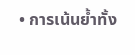• การเน้นย้ำทั้ง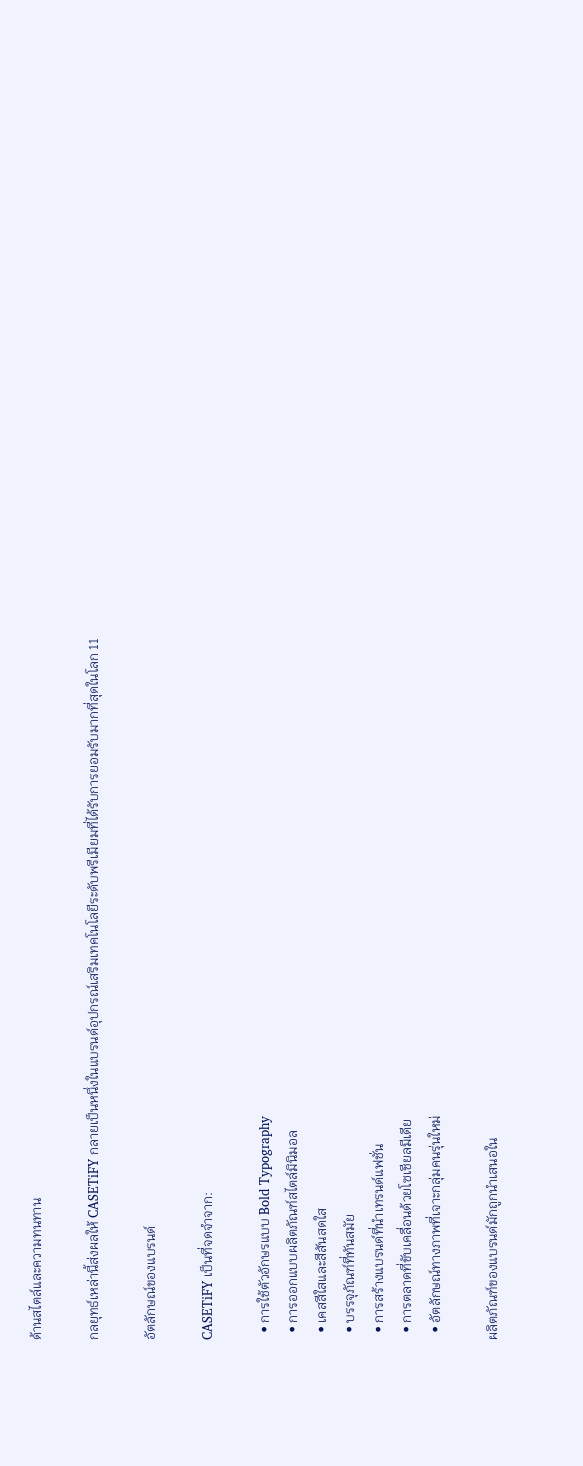ด้านสไตล์และความทนทาน

กลยุทธ์เหล่านี้ส่งผลให้ CASETiFY กลายเป็นหนึ่งในแบรนด์อุปกรณ์เสริมเทคโนโลยีระดับพรีเมียมที่ได้รับการยอมรับมากที่สุดในโลก 11

อัตลักษณ์ของแบรนด์

CASETiFY เป็นที่จดจำจาก:

  • การใช้ตัวอักษรแบบ Bold Typography
  • การออกแบบผลิตภัณฑ์สไตล์มินิมอล
  • เคสสีใสและสีสันสดใส
  • บรรจุภัณฑ์ที่ทันสมัย
  • การสร้างแบรนด์ที่นำเทรนด์แฟชั่น
  • การตลาดที่ขับเคลื่อนด้วยโซเชียลมีเดีย
  • อัตลักษณ์ทางภาพที่เจาะกลุ่มคนรุ่นใหม่

ผลิตภัณฑ์ของแบรนด์มักถูกนำเสนอใน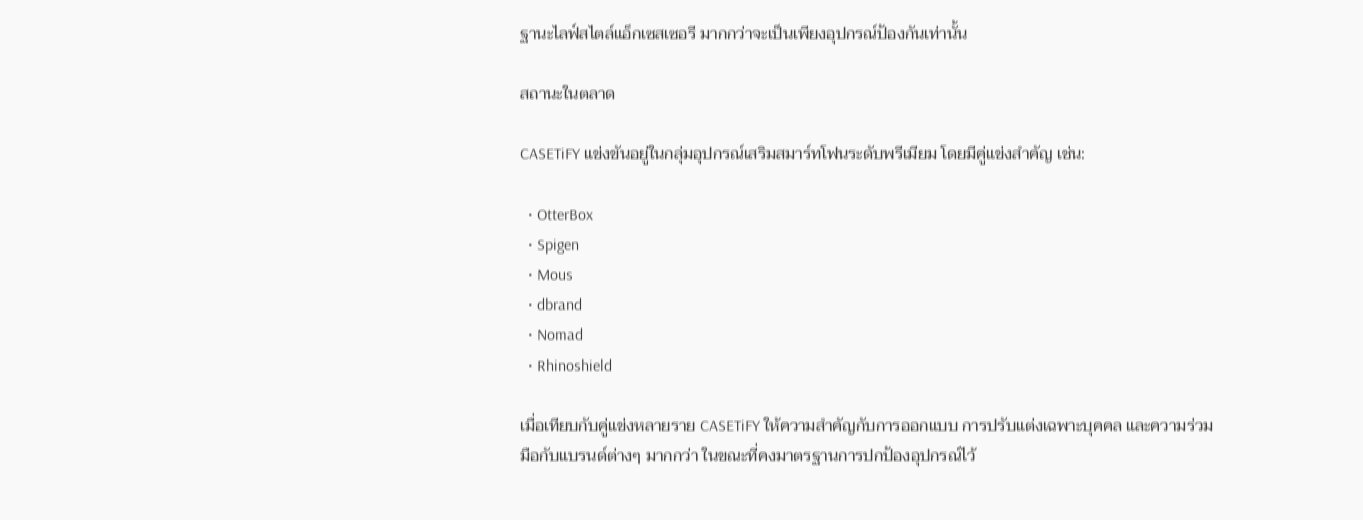ฐานะไลฟ์สไตล์แอ็กเซสเซอรี มากกว่าจะเป็นเพียงอุปกรณ์ป้องกันเท่านั้น

สถานะในตลาด

CASETiFY แข่งขันอยู่ในกลุ่มอุปกรณ์เสริมสมาร์ทโฟนระดับพรีเมียม โดยมีคู่แข่งสำคัญ เช่น:

  • OtterBox
  • Spigen
  • Mous
  • dbrand
  • Nomad
  • Rhinoshield

เมื่อเทียบกับคู่แข่งหลายราย CASETiFY ให้ความสำคัญกับการออกแบบ การปรับแต่งเฉพาะบุคคล และความร่วมมือกับแบรนด์ต่างๆ มากกว่า ในขณะที่คงมาตรฐานการปกป้องอุปกรณ์ไว้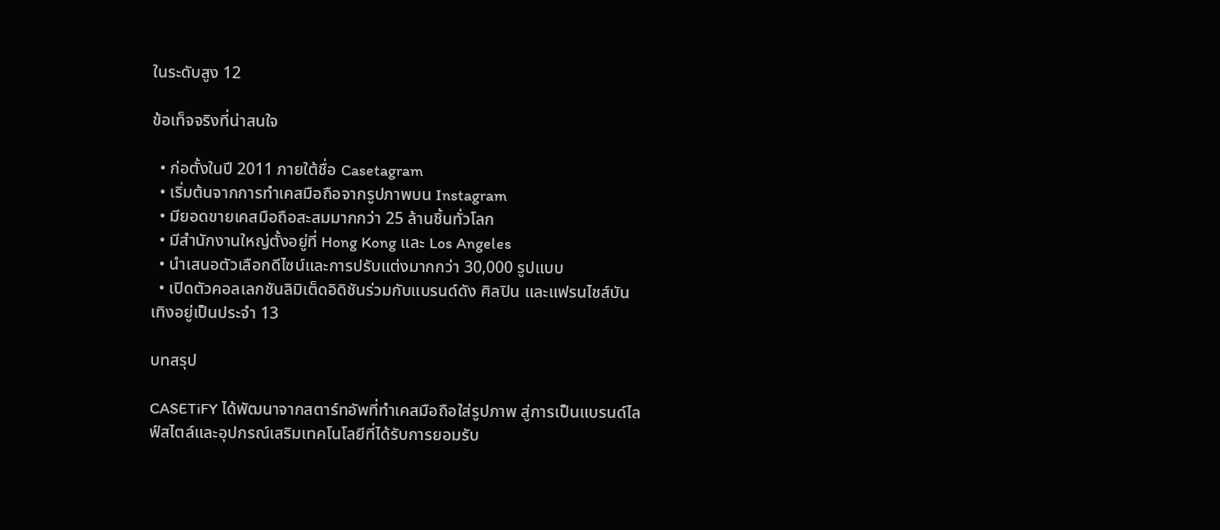ในระดับสูง 12

ข้อเท็จจริงที่น่าสนใจ

  • ก่อตั้งในปี 2011 ภายใต้ชื่อ Casetagram
  • เริ่มต้นจากการทำเคสมือถือจากรูปภาพบน Instagram
  • มียอดขายเคสมือถือสะสมมากกว่า 25 ล้านชิ้นทั่วโลก
  • มีสำนักงานใหญ่ตั้งอยู่ที่ Hong Kong และ Los Angeles
  • นำเสนอตัวเลือกดีไซน์และการปรับแต่งมากกว่า 30,000 รูปแบบ
  • เปิดตัวคอลเลกชันลิมิเต็ดอิดิชันร่วมกับแบรนด์ดัง ศิลปิน และแฟรนไชส์บันเทิงอยู่เป็นประจำ 13

บทสรุป

CASETiFY ได้พัฒนาจากสตาร์ทอัพที่ทำเคสมือถือใส่รูปภาพ สู่การเป็นแบรนด์ไลฟ์สไตล์และอุปกรณ์เสริมเทคโนโลยีที่ได้รับการยอมรับ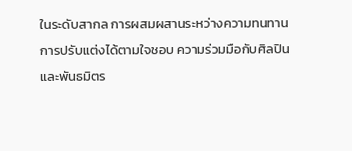ในระดับสากล การผสมผสานระหว่างความทนทาน การปรับแต่งได้ตามใจชอบ ความร่วมมือกับศิลปิน และพันธมิตร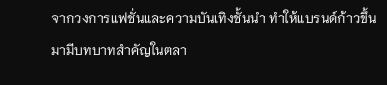จากวงการแฟชั่นและความบันเทิงชั้นนำ ทำให้แบรนด์ก้าวขึ้นมามีบทบาทสำคัญในตลา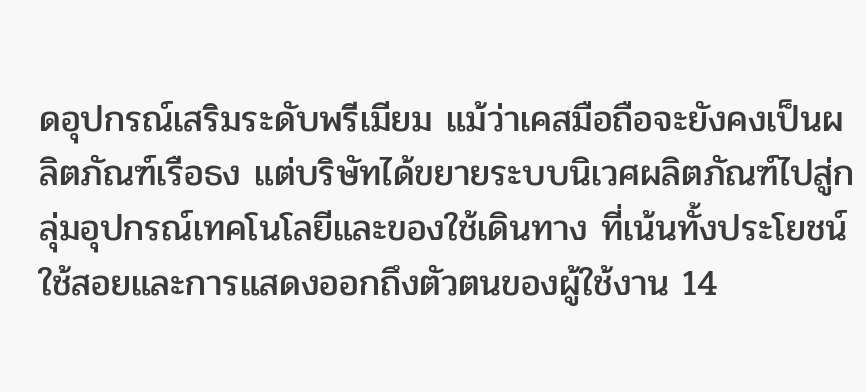ดอุปกรณ์เสริมระดับพรีเมียม แม้ว่าเคสมือถือจะยังคงเป็นผลิตภัณฑ์เรือธง แต่บริษัทได้ขยายระบบนิเวศผลิตภัณฑ์ไปสู่กลุ่มอุปกรณ์เทคโนโลยีและของใช้เดินทาง ที่เน้นทั้งประโยชน์ใช้สอยและการแสดงออกถึงตัวตนของผู้ใช้งาน 14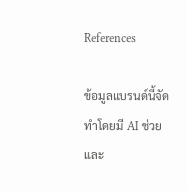References

ข้อมูลแบรนด์นี้จัดทำโดยมี AI ช่วย และ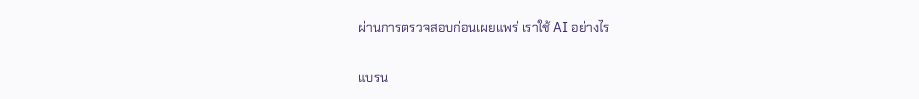ผ่านการตรวจสอบก่อนเผยแพร่ เราใช้ AI อย่างไร

แบรน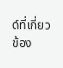ด์ที่เกี่ยวข้อง